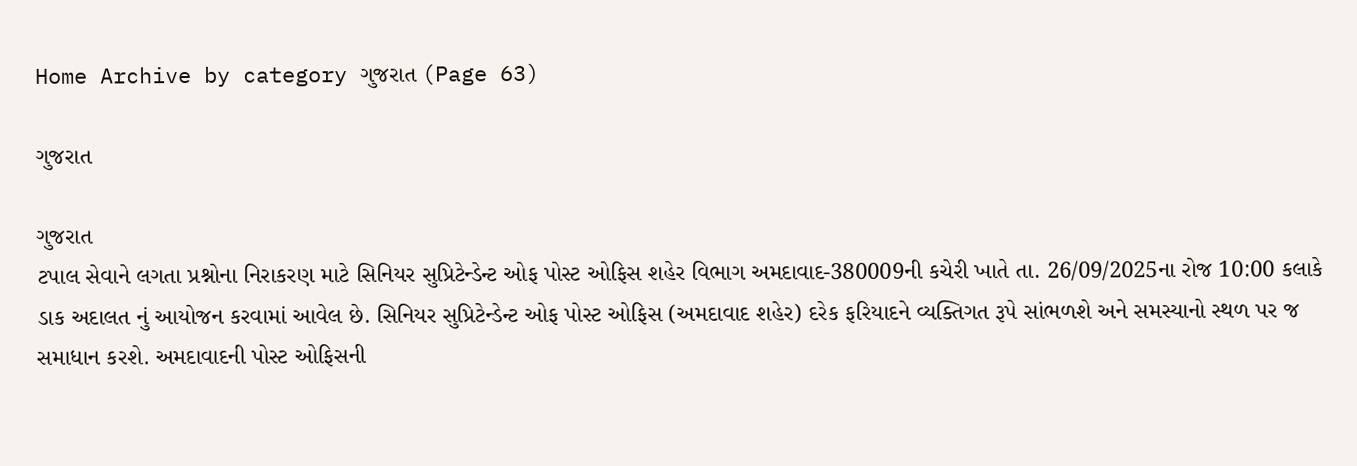Home Archive by category ગુજરાત (Page 63)

ગુજરાત

ગુજરાત
ટપાલ સેવાને લગતા પ્રશ્નોના નિરાકરણ માટે સિનિયર સુપ્રિટેન્ડેન્ટ ઓફ પોસ્ટ ઓફિસ શહેર વિભાગ અમદાવાદ-380009ની કચેરી ખાતે તા. 26/09/2025ના રોજ 10:00 કલાકે ડાક અદાલત નું આયોજન કરવામાં આવેલ છે. સિનિયર સુપ્રિટેન્ડેન્ટ ઓફ પોસ્ટ ઓફિસ (અમદાવાદ શહેર) દરેક ફરિયાદને વ્યક્તિગત રૂપે સાંભળશે અને સમસ્યાનો સ્થળ પર જ સમાધાન કરશે. અમદાવાદની પોસ્ટ ઓફિસની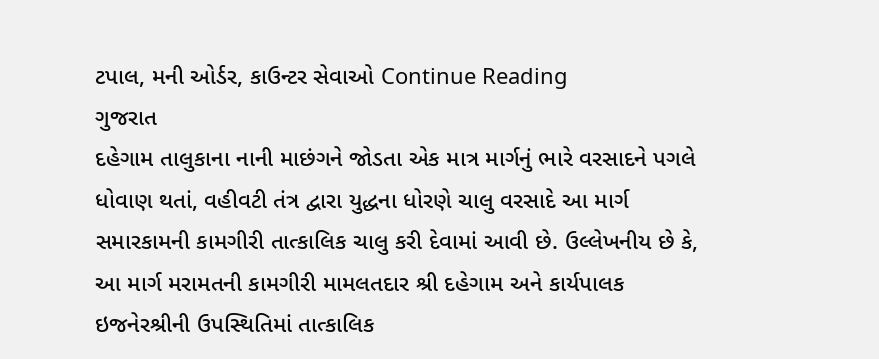ટપાલ, મની ઓર્ડર, કાઉન્ટર સેવાઓ Continue Reading
ગુજરાત
દહેગામ તાલુકાના નાની માછંગને જોડતા એક માત્ર માર્ગનું ભારે વરસાદને પગલે ધોવાણ થતાં, વહીવટી તંત્ર દ્વારા યુદ્ધના ધોરણે ચાલુ વરસાદે આ માર્ગ સમારકામની કામગીરી તાત્કાલિક ચાલુ કરી દેવામાં આવી છે. ઉલ્લેખનીય છે કે, આ માર્ગ મરામતની કામગીરી મામલતદાર શ્રી દહેગામ અને કાર્યપાલક ઇજનેરશ્રીની ઉપસ્થિતિમાં તાત્કાલિક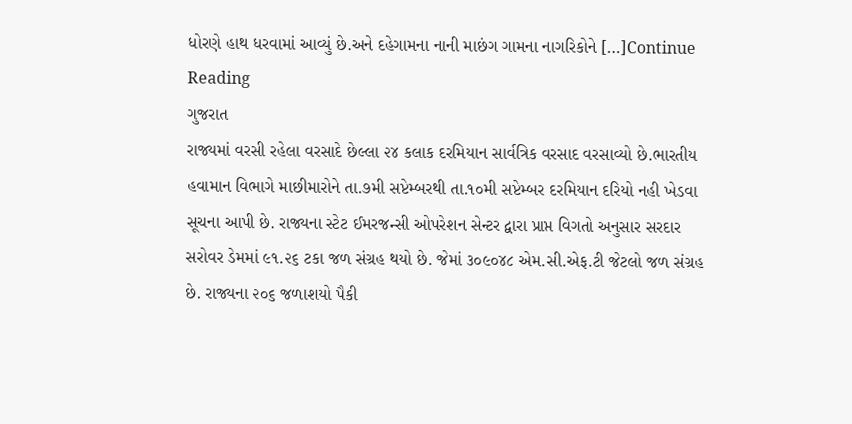ધોરણે હાથ ધરવામાં આવ્યું છે.અને દહેગામના નાની માછંગ ગામના નાગરિકોને […]Continue Reading
ગુજરાત
રાજ્યમાં વરસી રહેલા વરસાદે છેલ્લા ૨૪ કલાક દરમિયાન સાર્વત્રિક વરસાદ વરસાવ્યો છે.ભારતીય હવામાન વિભાગે માછીમારોને તા.૭મી સપ્ટેમ્બરથી તા.૧૦મી સપ્ટેમ્બર દરમિયાન દરિયો નહી ખેડવા  સૂચના આપી છે. રાજ્યના સ્ટેટ ઈમરજન્સી ઓપરેશન સેન્ટર દ્વારા પ્રાપ્ત વિગતો અનુસાર સરદાર સરોવર ડેમમાં ૯૧.૨૬ ટકા જળ સંગ્રહ થયો છે. જેમાં ૩૦૯૦૪૮ એમ.સી.એફ.ટી જેટલો જળ સંગ્રહ છે. રાજ્યના ૨૦૬ જળાશયો પૈકી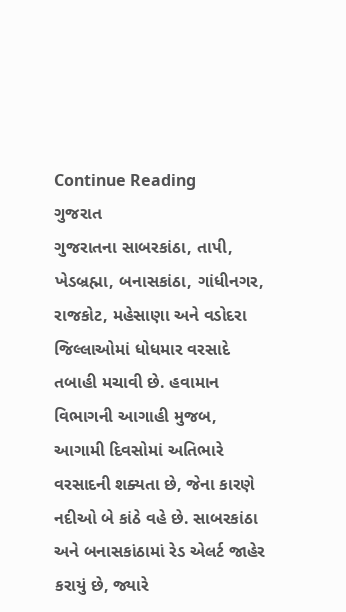Continue Reading
ગુજરાત
ગુજરાતના સાબરકાંઠા, તાપી, ખેડબ્રહ્મા, બનાસકાંઠા, ગાંધીનગર, રાજકોટ, મહેસાણા અને વડોદરા જિલ્લાઓમાં ધોધમાર વરસાદે તબાહી મચાવી છે. હવામાન વિભાગની આગાહી મુજબ, આગામી દિવસોમાં અતિભારે વરસાદની શક્યતા છે, જેના કારણે નદીઓ બે કાંઠે વહે છે. સાબરકાંઠા અને બનાસકાંઠામાં રેડ એલર્ટ જાહેર કરાયું છે, જ્યારે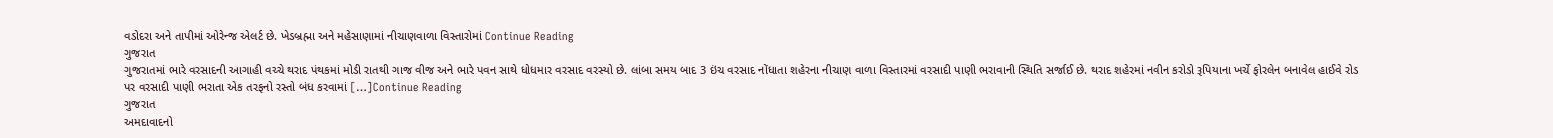વડોદરા અને તાપીમાં ઓરેન્જ એલર્ટ છે. ખેડબ્રહ્મા અને મહેસાણામાં નીચાણવાળા વિસ્તારોમાં Continue Reading
ગુજરાત
ગુજરાતમાં ભારે વરસાદની આગાહી વચ્ચે થરાદ પંથકમાં મોડી રાતથી ગાજ વીજ અને ભારે પવન સાથે ધોધમાર વરસાદ વરસ્યો છે. લાંબા સમય બાદ 3 ઇંચ વરસાદ નોંધાતા શહેરના નીચાણ વાળા વિસ્તારમાં વરસાદી પાણી ભરાવાની સ્થિતિ સર્જાઈ છે. થરાદ શહેરમાં નવીન કરોડો રૂપિયાના ખર્ચે ફોરલેન બનાવેલ હાઈવે રોડ પર વરસાદી પાણી ભરાતા એક તરફનો રસ્તો બંધ કરવામાં […]Continue Reading
ગુજરાત
અમદાવાદનો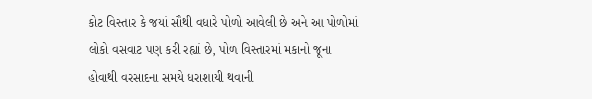કોટ વિસ્તાર કે જયાં સૌથી વધારે પોળો આવેલી છે અને આ પોળોમાં લોકો વસવાટ પણ કરી રહ્યાં છે, પોળ વિસ્તારમાં મકાનો જૂના હોવાથી વરસાદના સમયે ધરાશાયી થવાની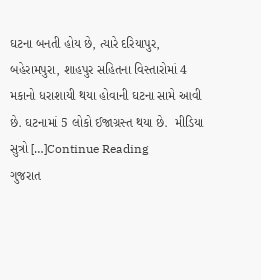ઘટના બનતી હોય છે, ત્યારે દરિયાપુર, બહેરામપુરા, શાહપુર સહિતના વિસ્તારોમાં 4 મકાનો ધરાશાયી થયા હોવાની ઘટના સામે આવી છે. ઘટનામાં 5 લોકો ઈજાગ્રસ્ત થયા છે.  મીડિયા સુત્રો […]Continue Reading
ગુજરાત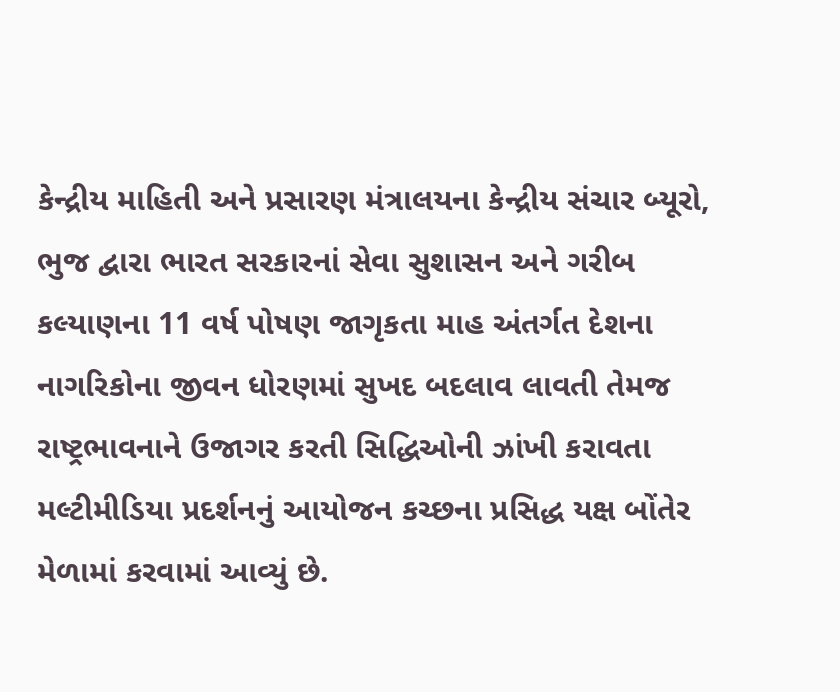કેન્દ્રીય માહિતી અને પ્રસારણ મંત્રાલયના કેન્દ્રીય સંચાર બ્યૂરો, ભુજ દ્વારા ભારત સરકારનાં સેવા સુશાસન અને ગરીબ કલ્યાણના 11 વર્ષ પોષણ જાગૃકતા માહ અંતર્ગત દેશના નાગરિકોના જીવન ધોરણમાં સુખદ બદલાવ લાવતી તેમજ રાષ્ટ્રભાવનાને ઉજાગર કરતી સિદ્ધિઓની ઝાંખી કરાવતા મલ્ટીમીડિયા પ્રદર્શનનું આયોજન કચ્છના પ્રસિદ્ધ યક્ષ બોંતેર મેળામાં કરવામાં આવ્યું છે.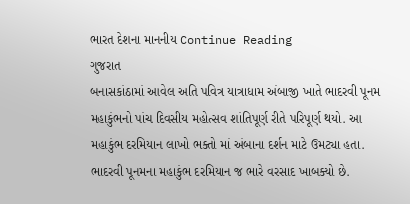ભારત દેશના માનનીય Continue Reading
ગુજરાત
બનાસકાંઠામાં આવેલ અતિ પવિત્ર યાત્રાધામ અંબાજી ખાતે ભાદરવી પૂનમ મહાકુંભનો પાંચ દિવસીય મહોત્સવ શાંતિપૂર્ણ રીતે પરિપૂર્ણ થયો. આ મહાકુંભ દરમિયાન લાખો ભક્તો માં અંબાના દર્શન માટે ઉમટ્યા હતા. ભાદરવી પૂનમના મહાકુંભ દરમિયાન જ ભારે વરસાદ ખાબક્યો છે.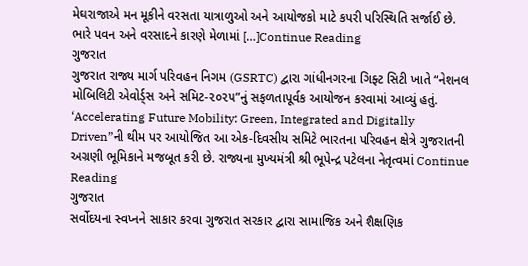મેઘરાજાએ મન મૂકીને વરસતા યાત્રાળુઓ અને આયોજકો માટે કપરી પરિસ્થિતિ સર્જાઈ છે. ભારે પવન અને વરસાદને કારણે મેળામાં […]Continue Reading
ગુજરાત
ગુજરાત રાજ્ય માર્ગ પરિવહન નિગમ (GSRTC) દ્વારા ગાંધીનગરના ગિફ્ટ સિટી ખાતે “નેશનલ મોબિલિટી એવોર્ડ્સ અને સમિટ-૨૦૨૫”નું સફળતાપૂર્વક આયોજન કરવામાં આવ્યું હતું. ‘Accelerating Future Mobility: Green, Integrated and Digitally Driven”ની થીમ પર આયોજિત આ એક-દિવસીય સમિટે ભારતના પરિવહન ક્ષેત્રે ગુજરાતની અગ્રણી ભૂમિકાને મજબૂત કરી છે. રાજ્યના મુખ્યમંત્રી શ્રી ભૂપેન્દ્ર પટેલના નેતૃત્વમાં Continue Reading
ગુજરાત
સર્વોદયના સ્વપ્નને સાકાર કરવા ગુજરાત સરકાર દ્વારા સામાજિક અને શૈક્ષણિક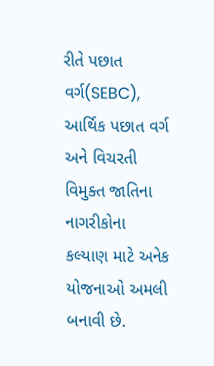રીતે પછાત વર્ગ(SEBC), આર્થિક પછાત વર્ગ અને વિચરતી વિમુક્ત જાતિના નાગરીકોના કલ્યાણ માટે અનેક યોજનાઓ અમલી બનાવી છે.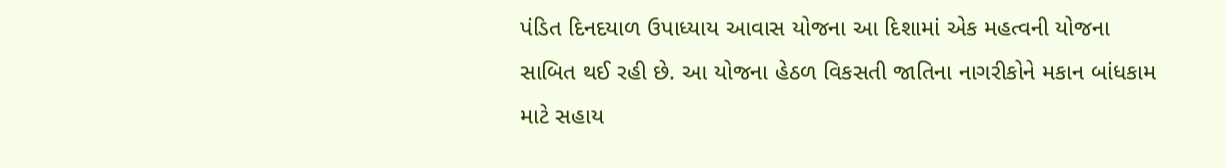પંડિત દિનદયાળ ઉપાધ્યાય આવાસ યોજના આ દિશામાં એક મહત્વની યોજના સાબિત થઈ રહી છે. આ યોજના હેઠળ વિકસતી જાતિના નાગરીકોને મકાન બાંધકામ માટે સહાય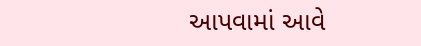આપવામાં આવે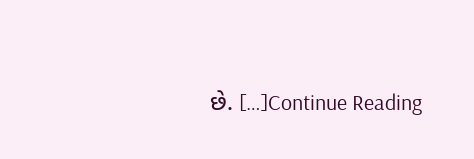છે. […]Continue Reading